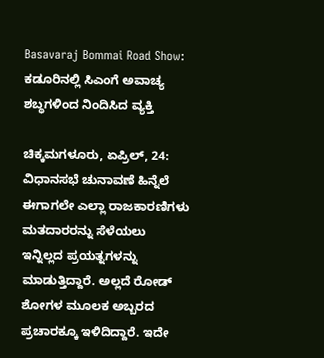Basavaraj Bommai Road Show: ಕಡೂರಿನಲ್ಲಿ ಸಿಎಂಗೆ ಅವಾಚ್ಯ ಶಬ್ಧಗಳಿಂದ ನಿಂದಿಸಿದ ವ್ಯಕ್ತಿ

ಚಿಕ್ಕಮಗಳೂರು, ಏಪ್ರಿಲ್‌, 24: ವಿಧಾನಸಭೆ ಚುನಾವಣೆ ಹಿನ್ನೆಲೆ ಈಗಾಗಲೇ ಎಲ್ಲಾ ರಾಜಕಾರಣಿಗಳು ಮತದಾರರನ್ನು ಸೆಳೆಯಲು ಇನ್ನಿಲ್ಲದ ಪ್ರಯತ್ನಗಳನ್ನು ಮಾಡುತ್ತಿದ್ದಾರೆ. ಅಲ್ಲದೆ ರೋಡ್‌ ಶೋಗಳ ಮೂಲಕ ಅಬ್ಬರದ ಪ್ರಚಾರಕ್ಕೂ ಇಳಿದಿದ್ದಾರೆ. ಇದೇ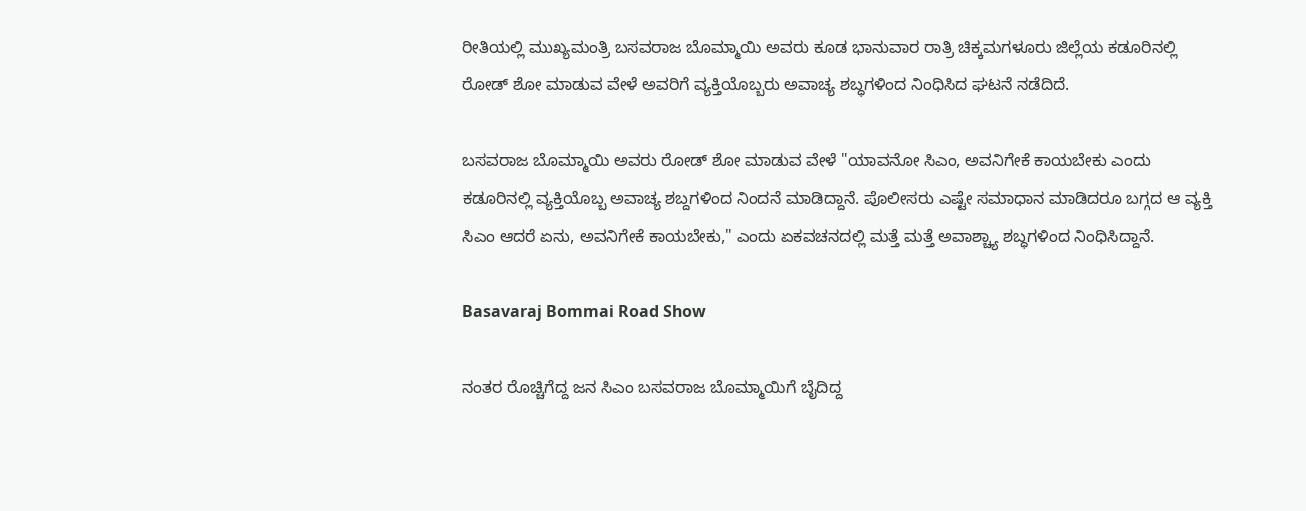ರೀತಿಯಲ್ಲಿ ಮುಖ್ಯಮಂತ್ರಿ ಬಸವರಾಜ ಬೊಮ್ಮಾಯಿ ಅವರು ಕೂಡ ಭಾನುವಾರ ರಾತ್ರಿ ಚಿಕ್ಕಮಗಳೂರು ಜಿಲ್ಲೆಯ ಕಡೂರಿನಲ್ಲಿ ರೋಡ್‌ ಶೋ ಮಾಡುವ ವೇಳೆ ಅವರಿಗೆ ವ್ಯಕ್ತಿಯೊಬ್ಬರು ಅವಾಚ್ಯ ಶಬ್ಧಗಳಿಂದ ನಿಂಧಿಸಿದ ಘಟನೆ ನಡೆದಿದೆ.

ಬಸವರಾಜ ಬೊಮ್ಮಾಯಿ ಅವರು ರೋಡ್‌ ಶೋ ಮಾಡುವ ವೇಳೆ "ಯಾವನೋ ಸಿಎಂ, ಅವನಿಗೇಕೆ ಕಾಯಬೇಕು ಎಂದು ಕಡೂರಿನಲ್ಲಿ ವ್ಯಕ್ತಿಯೊಬ್ಬ ಅವಾಚ್ಯ ಶಬ್ದಗಳಿಂದ ನಿಂದನೆ ಮಾಡಿದ್ದಾನೆ. ಪೊಲೀಸರು ಎಷ್ಟೇ ಸಮಾಧಾನ ಮಾಡಿದರೂ ಬಗ್ಗದ ಆ ವ್ಯಕ್ತಿ ಸಿಎಂ ಆದರೆ ಏನು, ಅವನಿಗೇಕೆ ಕಾಯಬೇಕು," ಎಂದು ಏಕವಚನದಲ್ಲಿ ಮತ್ತೆ ಮತ್ತೆ ಅವಾಶ್ಚ್ಯಾ ಶಬ್ಧಗಳಿಂದ ನಿಂಧಿಸಿದ್ದಾನೆ.

Basavaraj Bommai Road Show

ನಂತರ ರೊಚ್ಚಿಗೆದ್ದ ಜನ ಸಿಎಂ ಬಸವರಾಜ ಬೊಮ್ಮಾಯಿಗೆ ಬೈದಿದ್ದ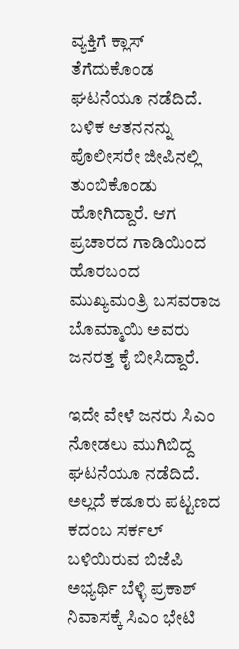ವ್ಯಕ್ತಿಗೆ ಕ್ಲಾಸ್‌ ತೆಗೆದುಕೊಂಡ ಘಟನೆಯೂ ನಡೆದಿದೆ. ಬಳಿಕ ಆತನನನ್ನು ಪೊಲೀಸರೇ ಜೀಪಿನಲ್ಲಿ ತುಂಬಿಕೊಂಡು ಹೋಗಿದ್ದಾರೆ. ಆಗ ಪ್ರಚಾರದ ಗಾಡಿಯಿಂದ‌ ಹೊರಬಂದ ಮುಖ್ಯಮಂತ್ರಿ ಬಸವರಾಜ ಬೊಮ್ಮಾಯಿ ಅವರು ಜನರತ್ತ ಕೈ ಬೀಸಿದ್ದಾರೆ.

ಇದೇ ವೇಳೆ ಜನರು ಸಿಎಂ ನೋಡಲು ಮುಗಿಬಿದ್ದ ಘಟನೆಯೂ ನಡೆದಿದೆ. ಅಲ್ಲದೆ ಕಡೂರು ಪಟ್ಟಣದ ಕದಂಬ ಸರ್ಕಲ್ ಬಳಿಯಿರುವ ಬಿಜೆಪಿ ಅಭ್ಯರ್ಥಿ ಬೆಳ್ಳಿ ಪ್ರಕಾಶ್ ನಿವಾಸಕ್ಕೆ ಸಿಎಂ ಭೇಟಿ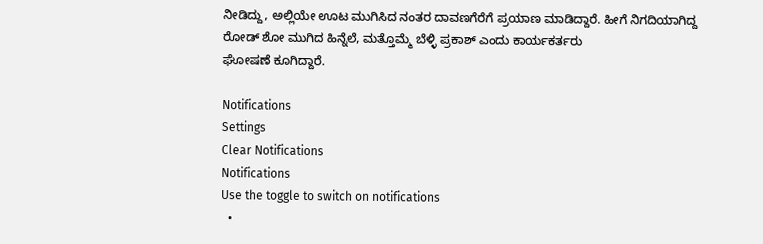ನೀಡಿದ್ದು, ಅಲ್ಲಿಯೇ ಊಟ ಮುಗಿಸಿದ ನಂತರ ದಾವಣಗೆರೆಗೆ ಪ್ರಯಾಣ ಮಾಡಿದ್ದಾರೆ. ಹೀಗೆ ನಿಗದಿಯಾಗಿದ್ದ ರೋಡ್ ಶೋ ಮುಗಿದ ಹಿನ್ನೆಲೆ, ಮತ್ತೊಮ್ಮೆ ಬೆಳ್ಳಿ ಪ್ರಕಾಶ್ ಎಂದು ಕಾರ್ಯಕರ್ತರು
ಘೋಷಣೆ ಕೂಗಿದ್ದಾರೆ.

Notifications
Settings
Clear Notifications
Notifications
Use the toggle to switch on notifications
  •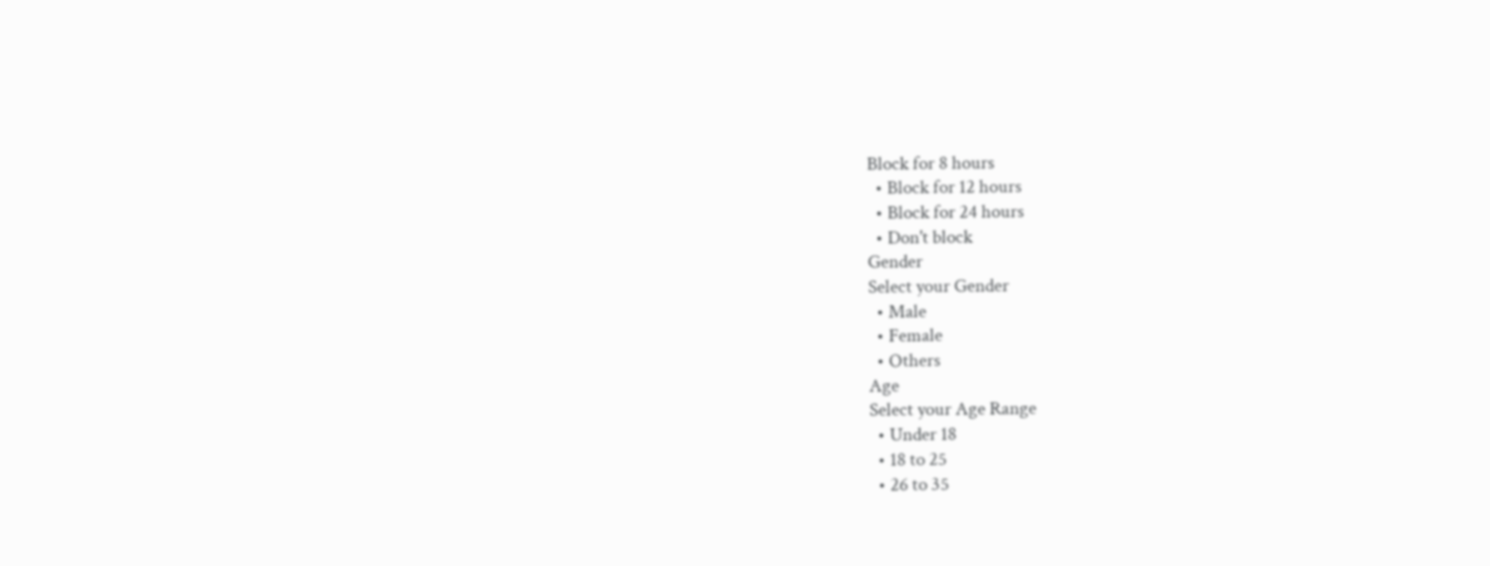Block for 8 hours
  • Block for 12 hours
  • Block for 24 hours
  • Don't block
Gender
Select your Gender
  • Male
  • Female
  • Others
Age
Select your Age Range
  • Under 18
  • 18 to 25
  • 26 to 35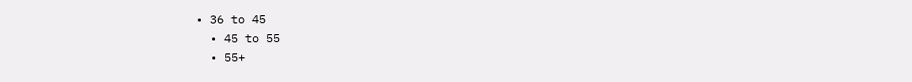• 36 to 45
  • 45 to 55
  • 55+